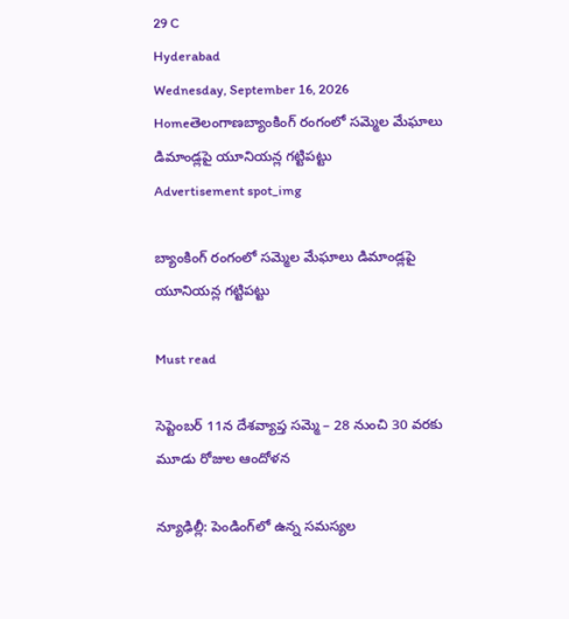29 C
Hyderabad
Wednesday, September 16, 2026
Homeతెలంగాణబ్యాంకింగ్ రంగంలో సమ్మెల మేఘాలు డిమాండ్లపై యూనియన్ల గట్టిపట్టు
Advertisement spot_img

బ్యాంకింగ్ రంగంలో సమ్మెల మేఘాలు డిమాండ్లపై యూనియన్ల గట్టిపట్టు

Must read

సెప్టెంబర్ 11న దేశవ్యాప్త సమ్మె – 28 నుంచి 30 వరకు మూడు రోజుల ఆందోళన

న్యూఢిల్లీ: పెండింగ్‌లో ఉన్న సమస్యల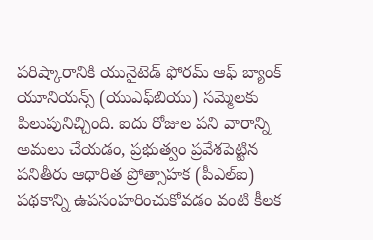పరిష్కారానికి యునైటెడ్ ఫోరమ్ ఆఫ్ బ్యాంక్ యూనియన్స్ (యుఎఫ్‌బియు) సమ్మెలకు పిలుపునిచ్చింది. ఐదు రోజుల పని వారాన్ని అమలు చేయడం, ప్రభుత్వం ప్రవేశపెట్టిన పనితీరు ఆధారిత ప్రోత్సాహక (పీఎల్‌ఐ) పథకాన్ని ఉపసంహరించుకోవడం వంటి కీలక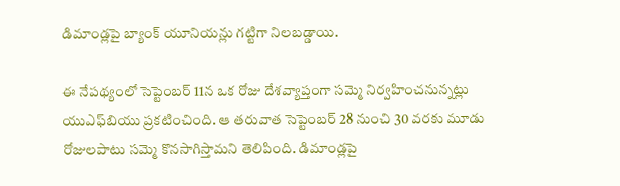డిమాండ్లపై బ్యాంక్ యూనియన్లు గట్టిగా నిలబడ్డాయి.

ఈ నేపథ్యంలో సెప్టెంబర్ 11న ఒక రోజు దేశవ్యాప్తంగా సమ్మె నిర్వహించనున్నట్లు యుఎఫ్‌బియు ప్రకటించింది. ఆ తరువాత సెప్టెంబర్ 28 నుంచి 30 వరకు మూడు రోజులపాటు సమ్మె కొనసాగిస్తామని తెలిపింది. డిమాండ్లపై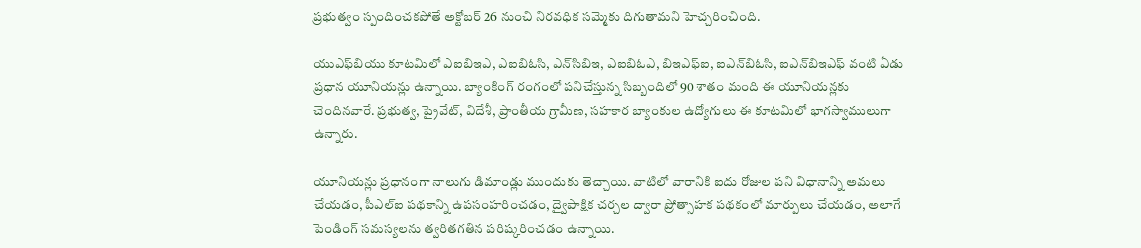ప్రభుత్వం స్పందించకపోతే అక్టోబర్ 26 నుంచి నిరవధిక సమ్మెకు దిగుతామని హెచ్చరించింది.

యుఎఫ్‌బియు కూటమిలో ఎఐబిఇఎ, ఎఐబిఓసి, ఎన్‌సిబిఇ, ఎఐబిఓఎ, బిఇఎఫ్‌ఐ, ఐఎన్‌బిఓసి, ఐఎన్‌బిఇఎఫ్ వంటి ఏడు ప్రధాన యూనియన్లు ఉన్నాయి. బ్యాంకింగ్ రంగంలో పనిచేస్తున్న సిబ్బందిలో 90 శాతం మంది ఈ యూనియన్లకు చెందినవారే. ప్రభుత్వ, ప్రైవేట్, విదేశీ, ప్రాంతీయ గ్రామీణ, సహకార బ్యాంకుల ఉద్యోగులు ఈ కూటమిలో భాగస్వాములుగా ఉన్నారు.

యూనియన్లు ప్రధానంగా నాలుగు డిమాండ్లు ముందుకు తెచ్చాయి. వాటిలో వారానికి ఐదు రోజుల పని విధానాన్ని అమలు చేయడం, పీఎల్‌ఐ పథకాన్ని ఉపసంహరించడం, ద్వైపాక్షిక చర్చల ద్వారా ప్రోత్సాహక పథకంలో మార్పులు చేయడం, అలాగే పెండింగ్ సమస్యలను త్వరితగతిన పరిష్కరించడం ఉన్నాయి.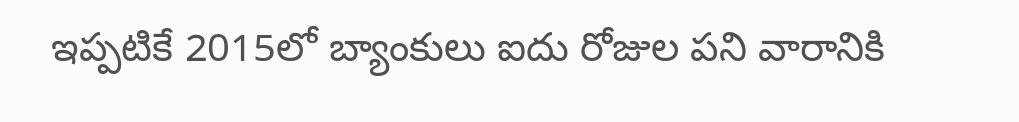ఇప్పటికే 2015లో బ్యాంకులు ఐదు రోజుల పని వారానికి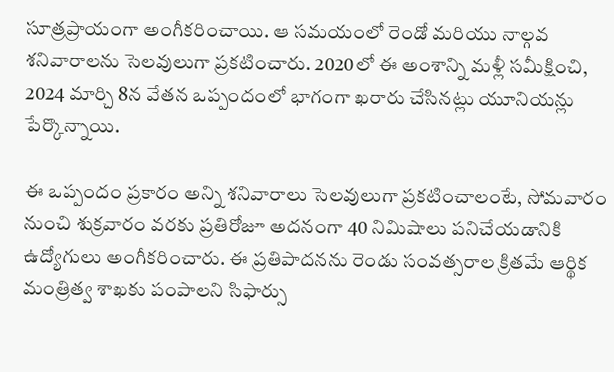సూత్రప్రాయంగా అంగీకరించాయి. ఆ సమయంలో రెండో మరియు నాల్గవ శనివారాలను సెలవులుగా ప్రకటించారు. 2020లో ఈ అంశాన్ని మళ్లీ సమీక్షించి, 2024 మార్చి 8న వేతన ఒప్పందంలో భాగంగా ఖరారు చేసినట్లు యూనియన్లు పేర్కొన్నాయి.

ఈ ఒప్పందం ప్రకారం అన్ని శనివారాలు సెలవులుగా ప్రకటించాలంటే, సోమవారం నుంచి శుక్రవారం వరకు ప్రతిరోజూ అదనంగా 40 నిమిషాలు పనిచేయడానికి ఉద్యోగులు అంగీకరించారు. ఈ ప్రతిపాదనను రెండు సంవత్సరాల క్రితమే ఆర్థిక మంత్రిత్వ శాఖకు పంపాలని సిఫార్సు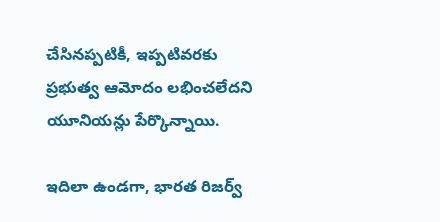చేసినప్పటికీ, ఇప్పటివరకు ప్రభుత్వ ఆమోదం లభించలేదని యూనియన్లు పేర్కొన్నాయి.

ఇదిలా ఉండగా, భారత రిజర్వ్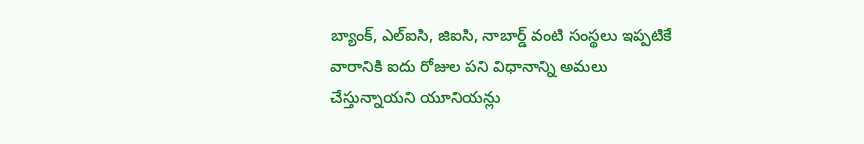బ్యాంక్, ఎల్‌ఐసి, జిఐసి, నాబార్డ్ వంటి సంస్థలు ఇప్పటికే వారానికి ఐదు రోజుల పని విధానాన్ని అమలు చేస్తున్నాయని యూనియన్లు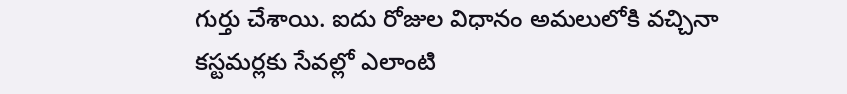గుర్తు చేశాయి. ఐదు రోజుల విధానం అమలులోకి వచ్చినా కస్టమర్లకు సేవల్లో ఎలాంటి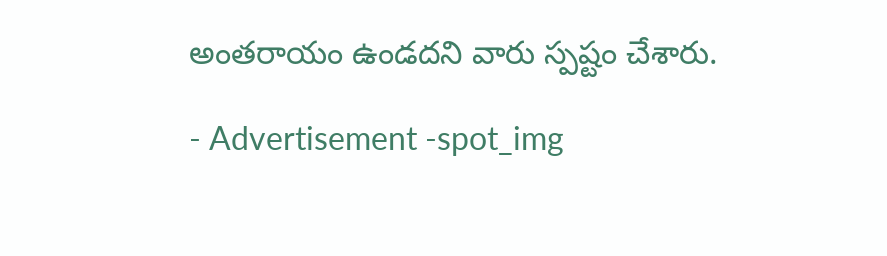అంతరాయం ఉండదని వారు స్పష్టం చేశారు.

- Advertisement -spot_img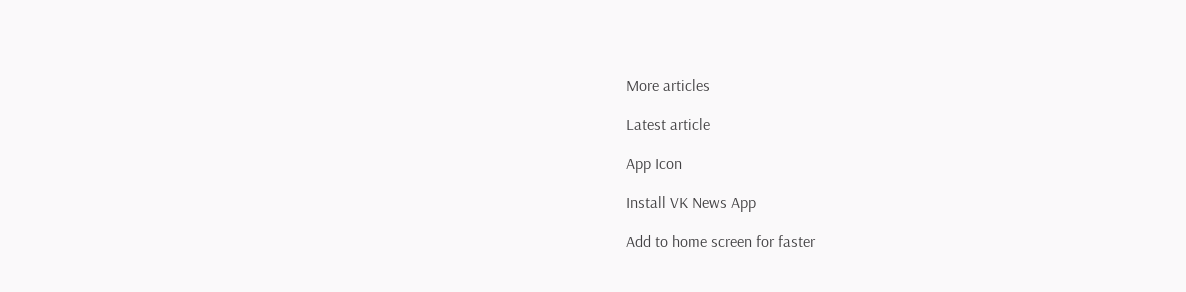More articles

Latest article

App Icon

Install VK News App

Add to home screen for faster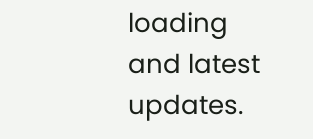loading and latest updates.